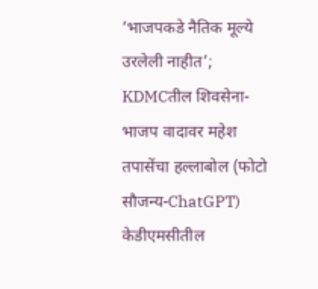‘भाजपकडे नैतिक मूल्ये उरलेली नाहीत’; KDMCतील शिवसेना-भाजप वादावर महेश तपासेंचा हल्लाबोल (फोटो सौजन्य-ChatGPT)
केडीएमसीतील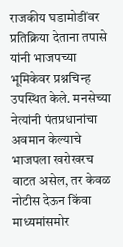राजकीय घडामोडींवर प्रतिक्रिया देताना तपासे यांनी भाजपच्या भूमिकेवर प्रश्नचिन्ह उपस्थित केले. मनसेच्या नेत्यांनी पंतप्रधानांचा अवमान केल्याचे भाजपला खरोखरच वाटत असेल, तर केवळ नोटीस देऊन किंवा माध्यमांसमोर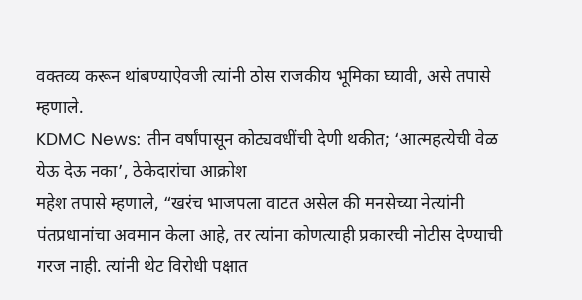वक्तव्य करून थांबण्याऐवजी त्यांनी ठोस राजकीय भूमिका घ्यावी, असे तपासे म्हणाले.
KDMC News: तीन वर्षांपासून कोट्यवधींची देणी थकीत; ‘आत्महत्येची वेळ येऊ देऊ नका’, ठेकेदारांचा आक्रोश
महेश तपासे म्हणाले, “खरंच भाजपला वाटत असेल की मनसेच्या नेत्यांनी पंतप्रधानांचा अवमान केला आहे, तर त्यांना कोणत्याही प्रकारची नोटीस देण्याची गरज नाही. त्यांनी थेट विरोधी पक्षात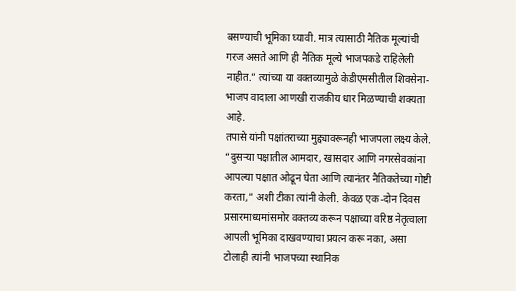बसण्याची भूमिका घ्यावी. मात्र त्यासाठी नैतिक मूल्यांची गरज असते आणि ही नैतिक मूल्ये भाजपकडे राहिलेली नाहीत.” त्यांच्या या वक्तव्यामुळे केडीएमसीतील शिवसेना-भाजप वादाला आणखी राजकीय धार मिळण्याची शक्यता आहे.
तपासे यांनी पक्षांतराच्या मुद्द्यावरूनही भाजपला लक्ष्य केले. “दुसऱ्या पक्षातील आमदार, खासदार आणि नगरसेवकांना आपल्या पक्षात ओढून घेता आणि त्यानंतर नैतिकतेच्या गोष्टी करता,” अशी टीका त्यांनी केली. केवळ एक-दोन दिवस प्रसारमाध्यमांसमोर वक्तव्य करून पक्षाच्या वरिष्ठ नेतृत्वाला आपली भूमिका दाखवण्याचा प्रयत्न करू नका, असा टोलाही त्यांनी भाजपच्या स्थानिक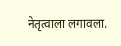नेतृत्वाला लगावला.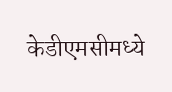केडीएमसीमध्ये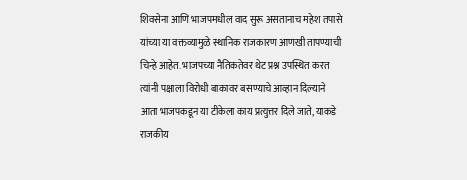शिवसेना आणि भाजपमधील वाद सुरू असतानाच महेश तपासे यांच्या या वक्तव्यामुळे स्थानिक राजकारण आणखी तापण्याची चिन्हे आहेत. भाजपच्या नैतिकतेवर थेट प्रश्न उपस्थित करत त्यांनी पक्षाला विरोधी बाकावर बसण्याचे आव्हान दिल्याने आता भाजपकडून या टीकेला काय प्रत्युत्तर दिले जाते, याकडे राजकीय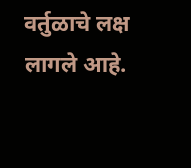वर्तुळाचे लक्ष लागले आहे.